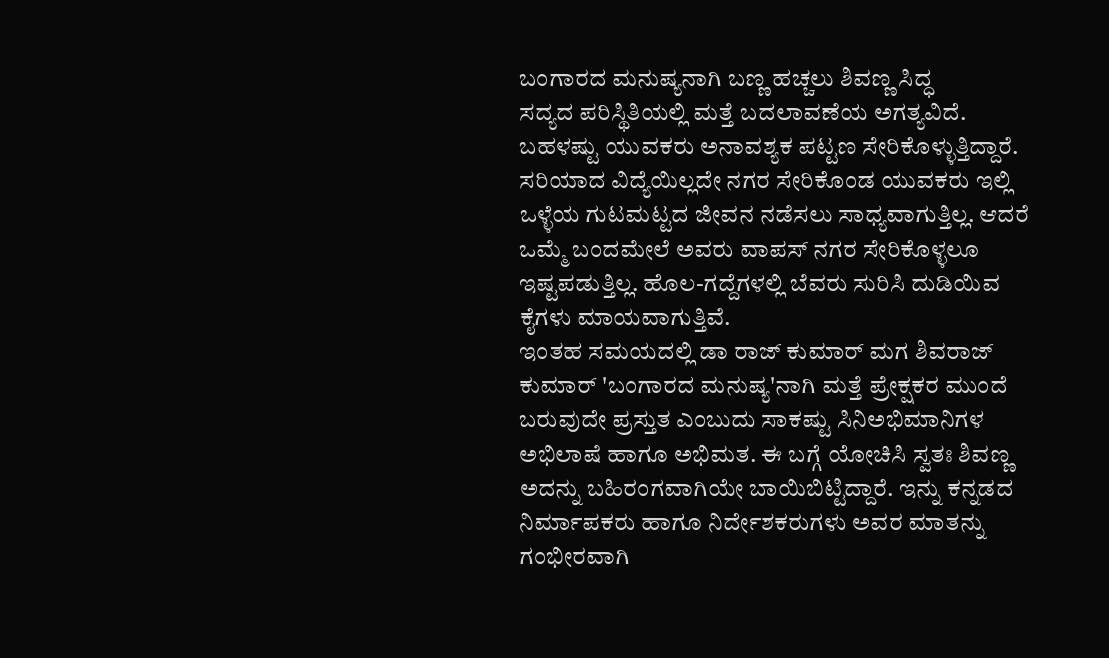ಬಂಗಾರದ ಮನುಷ್ಯನಾಗಿ ಬಣ್ಣ ಹಚ್ಚಲು ಶಿವಣ್ಣ ಸಿದ್ಧ
ಸದ್ಯದ ಪರಿಸ್ಥಿತಿಯಲ್ಲಿ ಮತ್ತೆ ಬದಲಾವಣೆಯ ಅಗತ್ಯವಿದೆ. ಬಹಳಷ್ಟು ಯುವಕರು ಅನಾವಶ್ಯಕ ಪಟ್ಟಣ ಸೇರಿಕೊಳ್ಳುತ್ತಿದ್ದಾರೆ. ಸರಿಯಾದ ವಿದ್ಯೆಯಿಲ್ಲದೇ ನಗರ ಸೇರಿಕೊಂಡ ಯುವಕರು ಇಲ್ಲಿ ಒಳ್ಳೆಯ ಗುಟಮಟ್ಟದ ಜೀವನ ನಡೆಸಲು ಸಾಧ್ಯವಾಗುತ್ತಿಲ್ಲ. ಆದರೆ ಒಮ್ಮೆ ಬಂದಮೇಲೆ ಅವರು ವಾಪಸ್ ನಗರ ಸೇರಿಕೊಳ್ಳಲೂ ಇಷ್ಟಪಡುತ್ತಿಲ್ಲ. ಹೊಲ-ಗದ್ದೆಗಳಲ್ಲಿ ಬೆವರು ಸುರಿಸಿ ದುಡಿಯಿವ ಕೈಗಳು ಮಾಯವಾಗುತ್ತಿವೆ.
ಇಂತಹ ಸಮಯದಲ್ಲಿ ಡಾ ರಾಜ್ ಕುಮಾರ್ ಮಗ ಶಿವರಾಜ್ ಕುಮಾರ್ 'ಬಂಗಾರದ ಮನುಷ್ಯ'ನಾಗಿ ಮತ್ತೆ ಪ್ರೇಕ್ಷಕರ ಮುಂದೆ ಬರುವುದೇ ಪ್ರಸ್ತುತ ಎಂಬುದು ಸಾಕಷ್ಟು ಸಿನಿಅಭಿಮಾನಿಗಳ ಅಭಿಲಾಷೆ ಹಾಗೂ ಅಭಿಮತ. ಈ ಬಗ್ಗೆ ಯೋಚಿಸಿ ಸ್ವತಃ ಶಿವಣ್ಣ ಅದನ್ನು ಬಹಿರಂಗವಾಗಿಯೇ ಬಾಯಿಬಿಟ್ಟಿದ್ದಾರೆ. ಇನ್ನು ಕನ್ನಡದ ನಿರ್ಮಾಪಕರು ಹಾಗೂ ನಿರ್ದೇಶಕರುಗಳು ಅವರ ಮಾತನ್ನು ಗಂಭೀರವಾಗಿ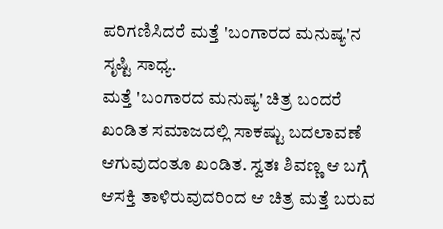ಪರಿಗಣಿಸಿದರೆ ಮತ್ತೆ 'ಬಂಗಾರದ ಮನುಷ್ಯ'ನ ಸೃಷ್ಟಿ ಸಾಧ್ಯ.
ಮತ್ತೆ 'ಬಂಗಾರದ ಮನುಷ್ಯ' ಚಿತ್ರ ಬಂದರೆ ಖಂಡಿತ ಸಮಾಜದಲ್ಲಿ ಸಾಕಷ್ಟು ಬದಲಾವಣೆ ಆಗುವುದಂತೂ ಖಂಡಿತ. ಸ್ವತಃ ಶಿವಣ್ಣ ಆ ಬಗ್ಗೆ ಆಸಕ್ತಿ ತಾಳಿರುವುದರಿಂದ ಆ ಚಿತ್ರ ಮತ್ತೆ ಬರುವ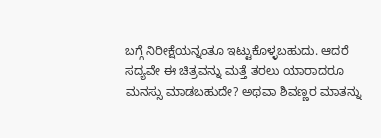ಬಗ್ಗೆ ನಿರೀಕ್ಷೆಯನ್ನಂತೂ ಇಟ್ಟುಕೊಳ್ಳಬಹುದು. ಆದರೆ ಸದ್ಯವೇ ಈ ಚಿತ್ರವನ್ನು ಮತ್ತೆ ತರಲು ಯಾರಾದರೂ ಮನಸ್ಸು ಮಾಡಬಹುದೇ? ಅಥವಾ ಶಿವಣ್ಣರ ಮಾತನ್ನು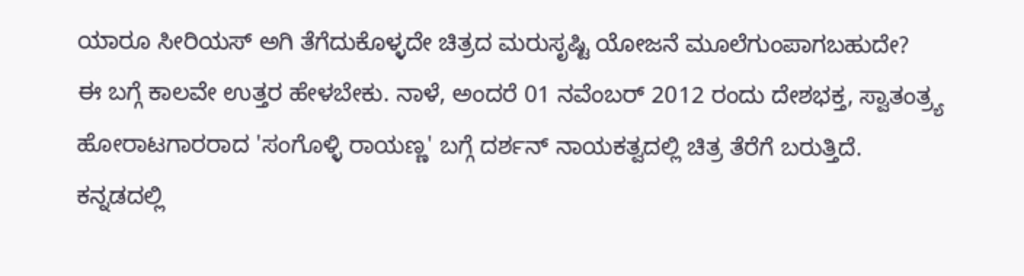ಯಾರೂ ಸೀರಿಯಸ್ ಅಗಿ ತೆಗೆದುಕೊಳ್ಳದೇ ಚಿತ್ರದ ಮರುಸೃಷ್ಟಿ ಯೋಜನೆ ಮೂಲೆಗುಂಪಾಗಬಹುದೇ?
ಈ ಬಗ್ಗೆ ಕಾಲವೇ ಉತ್ತರ ಹೇಳಬೇಕು. ನಾಳೆ, ಅಂದರೆ 01 ನವೆಂಬರ್ 2012 ರಂದು ದೇಶಭಕ್ತ, ಸ್ವಾತಂತ್ರ್ಯ ಹೋರಾಟಗಾರರಾದ 'ಸಂಗೊಳ್ಳಿ ರಾಯಣ್ಣ' ಬಗ್ಗೆ ದರ್ಶನ್ ನಾಯಕತ್ವದಲ್ಲಿ ಚಿತ್ರ ತೆರೆಗೆ ಬರುತ್ತಿದೆ. ಕನ್ನಡದಲ್ಲಿ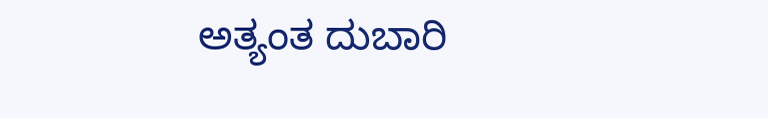ಅತ್ಯಂತ ದುಬಾರಿ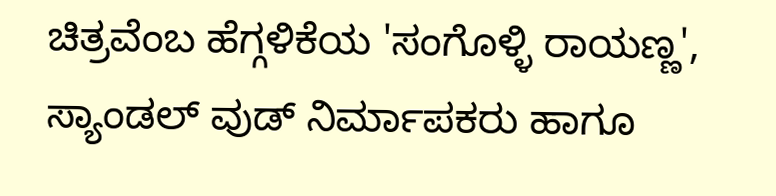ಚಿತ್ರವೆಂಬ ಹೆಗ್ಗಳಿಕೆಯ 'ಸಂಗೊಳ್ಳಿ ರಾಯಣ್ಣ', ಸ್ಯಾಂಡಲ್ ವುಡ್ ನಿರ್ಮಾಪಕರು ಹಾಗೂ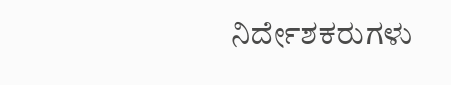ನಿರ್ದೇಶಕರುಗಳು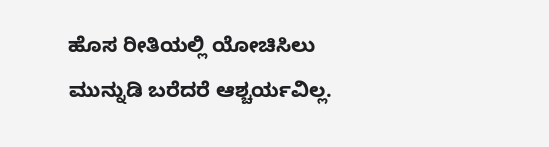ಹೊಸ ರೀತಿಯಲ್ಲಿ ಯೋಚಿಸಿಲು ಮುನ್ನುಡಿ ಬರೆದರೆ ಆಶ್ಚರ್ಯವಿಲ್ಲ.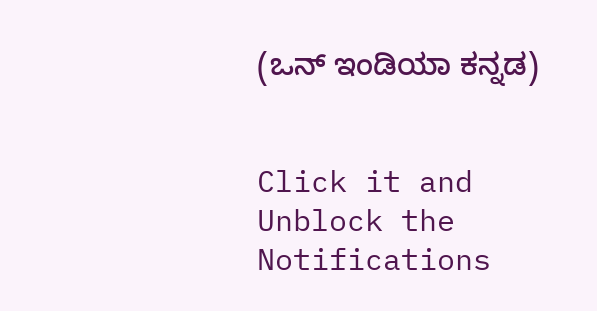(ಒನ್ ಇಂಡಿಯಾ ಕನ್ನಡ)


Click it and Unblock the Notifications